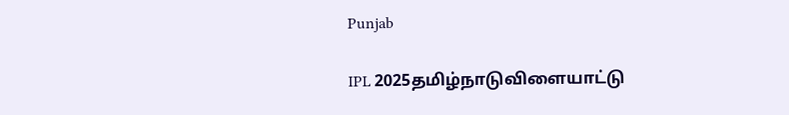Punjab

IPL 2025தமிழ்நாடுவிளையாட்டு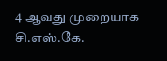4 ஆவது முறையாக சி.எஸ்.கே.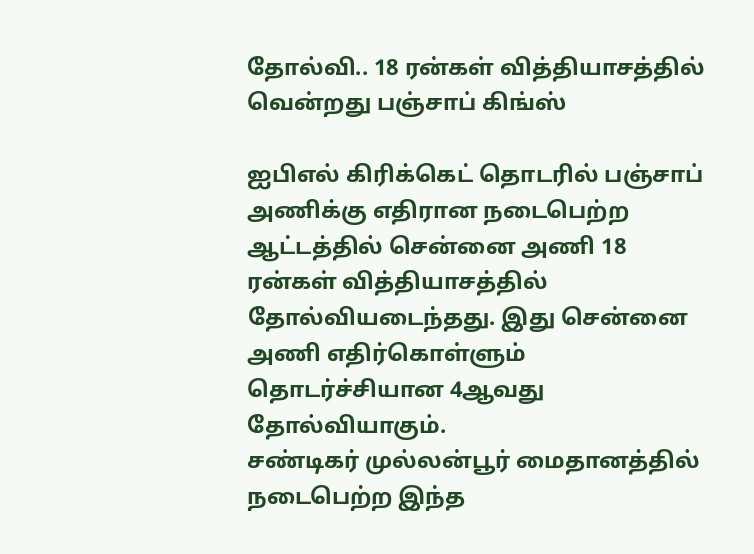தோல்வி.. 18 ரன்கள் வித்தியாசத்தில் வென்றது பஞ்சாப் கிங்ஸ்

ஐபிஎல் கிரிக்கெட் தொடரில் பஞ்சாப் அணிக்கு எதிரான நடைபெற்ற ஆட்டத்தில் சென்னை அணி 18 ரன்கள் வித்தியாசத்தில் தோல்வியடைந்தது. இது சென்னை அணி எதிர்கொள்ளும் தொடர்ச்சியான 4ஆவது தோல்வியாகும்.
சண்டிகர் முல்லன்பூர் மைதானத்தில் நடைபெற்ற இந்த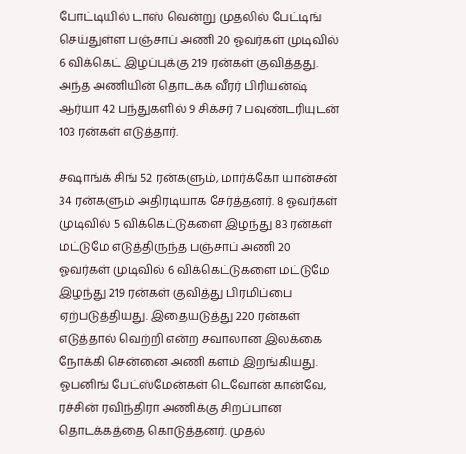போட்டியில் டாஸ் வென்று முதலில் பேட்டிங் செய்துள்ள பஞ்சாப் அணி 20 ஓவர்கள் முடிவில் 6 விக்கெட் இழப்புக்கு 219 ரன்கள் குவித்தது. அந்த அணியின் தொடக்க வீரர் பிரியன்ஷ் ஆர்யா 42 பந்துகளில் 9 சிக்சர் 7 பவுண்டரியுடன் 103 ரன்கள் எடுத்தார்.

சஷாங்க் சிங் 52 ரன்களும், மார்க்கோ யான்சன் 34 ரன்களும் அதிரடியாக சேர்த்தனர். 8 ஓவர்கள் முடிவில் 5 விக்கெட்டுகளை இழந்து 83 ரன்கள் மட்டுமே எடுத்திருந்த பஞ்சாப் அணி 20 ஓவர்கள் முடிவில் 6 விக்கெட்டுகளை மட்டுமே இழந்து 219 ரன்கள் குவித்து பிரமிப்பை ஏற்படுத்தியது. இதையடுத்து 220 ரன்கள் எடுத்தால் வெற்றி என்ற சவாலான இலக்கை நோக்கி சென்னை அணி களம் இறங்கியது.
ஓபனிங் பேட்ஸ்மேன்கள் டெவோன் கான்வே, ரச்சின் ரவிந்திரா அணிக்கு சிறப்பான தொடக்கத்தை கொடுத்தனர். முதல்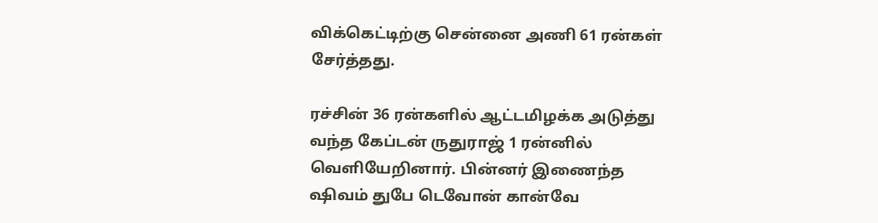விக்கெட்டிற்கு சென்னை அணி 61 ரன்கள் சேர்த்தது.

ரச்சின் 36 ரன்களில் ஆட்டமிழக்க அடுத்து வந்த கேப்டன் ருதுராஜ் 1 ரன்னில் வெளியேறினார். பின்னர் இணைந்த ஷிவம் துபே டெவோன் கான்வே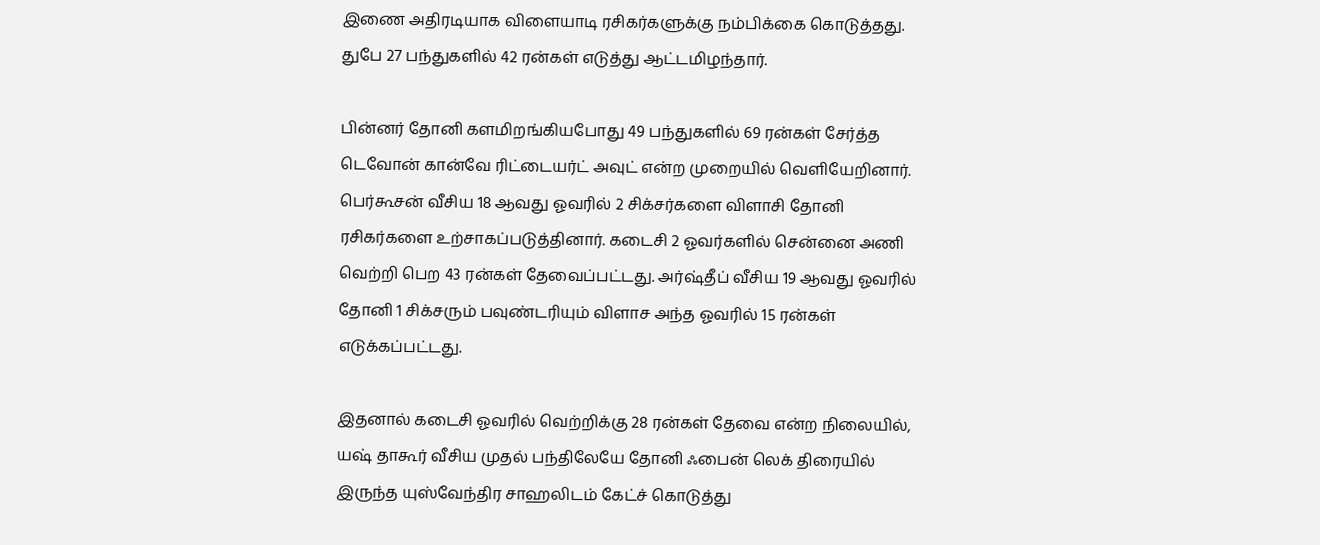இணை அதிரடியாக விளையாடி ரசிகர்களுக்கு நம்பிக்கை கொடுத்தது. துபே 27 பந்துகளில் 42 ரன்கள் எடுத்து ஆட்டமிழந்தார்.

பின்னர் தோனி களமிறங்கியபோது 49 பந்துகளில் 69 ரன்கள் சேர்த்த டெவோன் கான்வே ரிட்டையர்ட் அவுட் என்ற முறையில் வெளியேறினார்.
பெர்கூசன் வீசிய 18 ஆவது ஓவரில் 2 சிக்சர்களை விளாசி தோனி ரசிகர்களை உற்சாகப்படுத்தினார். கடைசி 2 ஓவர்களில் சென்னை அணி வெற்றி பெற 43 ரன்கள் தேவைப்பட்டது. அர்ஷ்தீப் வீசிய 19 ஆவது ஓவரில் தோனி 1 சிக்சரும் பவுண்டரியும் விளாச அந்த ஓவரில் 15 ரன்கள் எடுக்கப்பட்டது.

இதனால் கடைசி ஓவரில் வெற்றிக்கு 28 ரன்கள் தேவை என்ற நிலையில், யஷ் தாகூர் வீசிய முதல் பந்திலேயே தோனி ஃபைன் லெக் திரையில் இருந்த யுஸ்வேந்திர சாஹலிடம் கேட்ச் கொடுத்து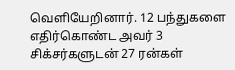வெளியேறினார். 12 பந்துகளை எதிர்கொண்ட அவர் 3 சிக்சர்களுடன் 27 ரன்கள்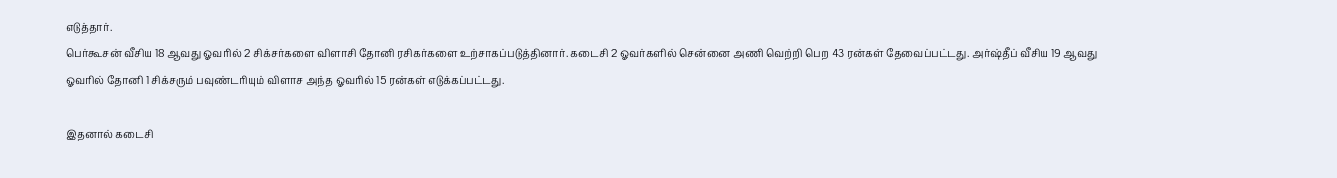எடுத்தார்.
பெர்கூசன் வீசிய 18 ஆவது ஓவரில் 2 சிக்சர்களை விளாசி தோனி ரசிகர்களை உற்சாகப்படுத்தினார். கடைசி 2 ஓவர்களில் சென்னை அணி வெற்றி பெற 43 ரன்கள் தேவைப்பட்டது. அர்ஷ்தீப் வீசிய 19 ஆவது ஓவரில் தோனி 1 சிக்சரும் பவுண்டரியும் விளாச அந்த ஓவரில் 15 ரன்கள் எடுக்கப்பட்டது.

இதனால் கடைசி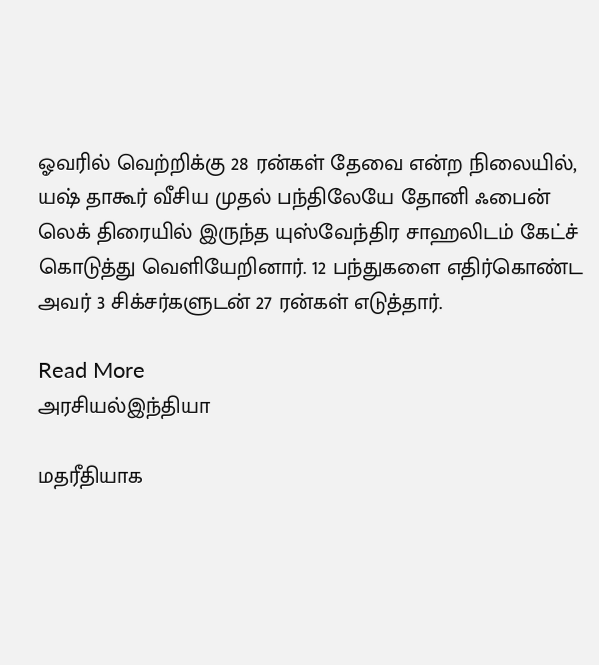ஓவரில் வெற்றிக்கு 28 ரன்கள் தேவை என்ற நிலையில், யஷ் தாகூர் வீசிய முதல் பந்திலேயே தோனி ஃபைன் லெக் திரையில் இருந்த யுஸ்வேந்திர சாஹலிடம் கேட்ச் கொடுத்து வெளியேறினார். 12 பந்துகளை எதிர்கொண்ட அவர் 3 சிக்சர்களுடன் 27 ரன்கள் எடுத்தார்.

Read More
அரசியல்இந்தியா

மதரீதியாக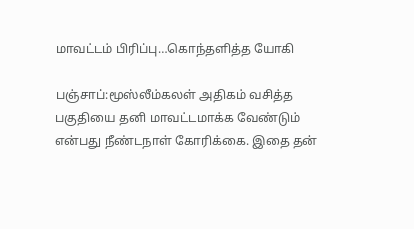மாவட்டம் பிரிப்பு…கொந்தளித்த யோகி

பஞ்சாப்:மூஸ்லீம்கலள் அதிகம் வசித்த பகுதியை தனி மாவட்டமாக்க வேண்டும் என்பது நீண்டநாள் கோரிக்கை. இதை தன்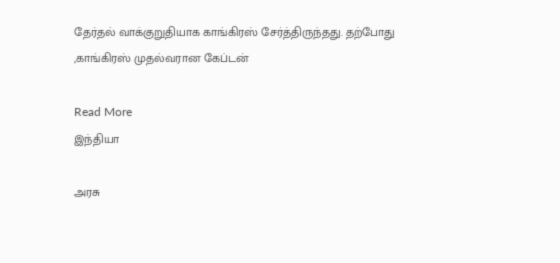தேர்தல் வாக்குறுதியாக காங்கிரஸ் சேர்த்திருந்தது. தற்போது ,காங்கிரஸ் முதல்வரான கேப்டன்

Read More
இந்தியா

அரசு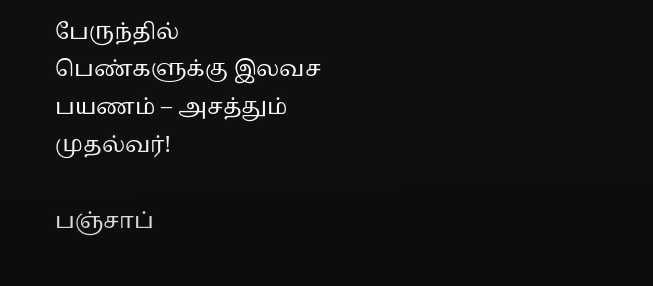பேருந்தில் பெண்களுக்கு இலவச பயணம் – அசத்தும் முதல்வர்!

பஞ்சாப்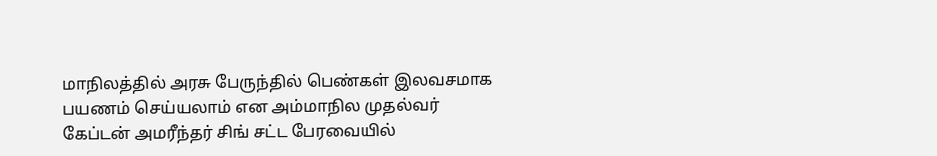மாநிலத்தில் அரசு பேருந்தில் பெண்கள் இலவசமாக பயணம் செய்யலாம் என அம்மாநில முதல்வர் கேப்டன் அமரீந்தர் சிங் சட்ட பேரவையில்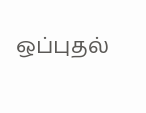ஒப்புதல்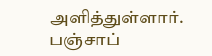அளித்துள்ளார். பஞ்சாப்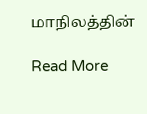மாநிலத்தின்

Read More